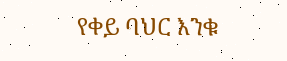የቀይ ባህር እንቁ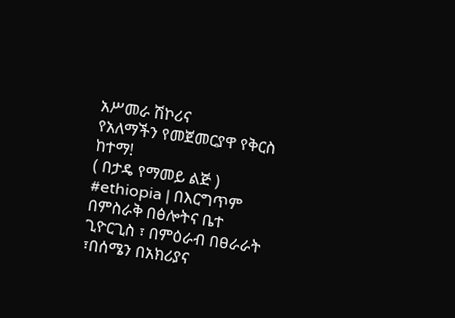አሥመራ ሽኮሪና
የአለማችን የመጀመርያዋ የቅርስ ከተማ!
( በታዴ የማመይ ልጅ )
#ethiopia | በእርግጥም በምስራቅ በፅሎትና ቤተ ጊዮርጊስ ፣ በምዕራብ በፀራራት ፣በሰሜን በአክሪያና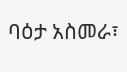ባዕታ አስመራ፣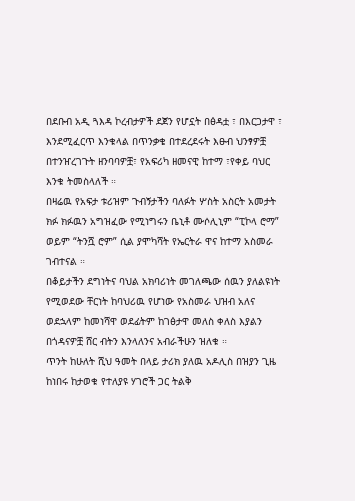በደቡብ አዲ ጓእዳ ኮረብታዎች ደጀን የሆኗት በፅዳቷ ፣ በእርጋታዋ ፣ እንደሚፈርጥ እንቁላል በጥንቃቄ በተደረደሩት እፁብ ህንፃዎቿ በተንዠረገጉት ዘንባባዎቿ፣ የአፍሪካ ዘመናዊ ከተማ ፣የቀይ ባህር እንቁ ትመስላለች ።
በዛሬዉ የአፍታ ቱሪዝም ጉብኝታችን ባለፉት ሦስት አስርት አመታት ክፉ ክፉዉን አግዝፈው የሚነግሩን ቤኒቶ ሙሶሊኒም “ፒኮላ ሮማ” ወይም “ትንሿ ሮም” ሲል ያሞካሻት የኤርትራ ዋና ከተማ አስመራ ገብተናል ።
በቆይታችን ደግነትና ባህል አክባሪነት መገለጫው ሰዉን ያለልዩነት የሚወደው ቸርነት ከባህሪዉ የሆነው የአስመራ ህዝብ አለና ወደኋላም ከመነሻዋ ወደፊትም ከገፅታዋ መለስ ቀለስ እያልን በጎዳናዎቿ ሸር ብትን እንላለንና አብራችሁን ዝለቁ ።
ጥንት ከሁለት ሺህ ዓመት በላይ ታሪክ ያለዉ አዶሊስ በዝያን ጊዜ ከነበሩ ከታወቁ የተለያዩ ሃገሮች ጋር ትልቅ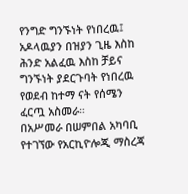የንግድ ግንኙነት የነበረዉ፤ አዶላዉያን በዝያን ጊዜ እስከ ሕንድ አልፈዉ እስከ ቻይና ግንኙነት ያደርጉባት የነበረዉ የወደብ ከተማ ናት የሰሜን ፈርጧ አስመራ።
በአሥመራ በሠምበል አካባቢ የተገኘው የአርኪዮሎጂ ማስረጃ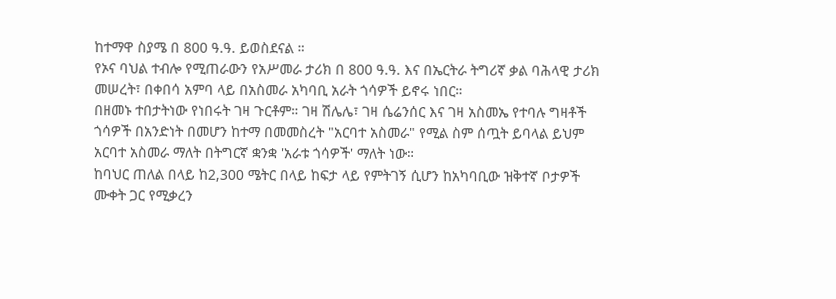ከተማዋ ስያሜ በ 800 ዓ.ዓ. ይወስደናል ።
የኦና ባህል ተብሎ የሚጠራውን የአሥመራ ታሪክ በ 800 ዓ.ዓ. እና በኤርትራ ትግሪኛ ቃል ባሕላዊ ታሪክ መሠረት፣ በቀበሳ አምባ ላይ በአስመራ አካባቢ አራት ጎሳዎች ይኖሩ ነበር።
በዘመኑ ተበታትነው የነበሩት ገዛ ጉርቶም። ገዛ ሽሌሌ፣ ገዛ ሴሬንሰር እና ገዛ አስመኤ የተባሉ ግዛቶች ጎሳዎች በአንድነት በመሆን ከተማ በመመስረት "አርባተ አስመራ" የሚል ስም ሰጧት ይባላል ይህም አርባተ አስመራ ማለት በትግርኛ ቋንቋ 'አራቱ ጎሳዎች' ማለት ነው።
ከባህር ጠለል በላይ ከ2,300 ሜትር በላይ ከፍታ ላይ የምትገኝ ሲሆን ከአካባቢው ዝቅተኛ ቦታዎች ሙቀት ጋር የሚቃረን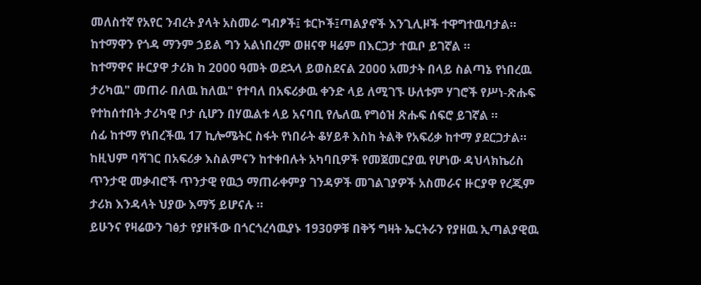መለስተኛ የአየር ንብረት ያላት አስመራ ግብፆች፤ ቱርኮች፤ጣልያኖች እንጊሊዞች ተዋግተዉባታል። ከተማዋን የጎዳ ማንም ኃይል ግን አልነበረም ወዘናዋ ዛሬም በእርጋታ ተዉቦ ይገኛል ።
ከተማዋና ዙርያዋ ታሪክ ከ 2000 ዓመት ወደኋላ ይወስደናል 2000 አመታት በላይ ስልጣኔ የነበረዉ ታሪካዉ" መጠራ በለዉ ከለዉ" የተባለ በአፍሪቃዉ ቀንድ ላይ ለሚገኙ ሁለቱም ሃገሮች የሥነ-ጽሑፍ የተከሰተበት ታሪካዊ ቦታ ሲሆን በሃዉልቱ ላይ አናባቢ የሌለዉ የግዕዝ ጽሑፍ ሰፍሮ ይገኛል ።
ሰፊ ከተማ የነበረችዉ 17 ኪሎሜትር ስፋት የነበራት ቆሃይቶ እስከ ትልቅ የአፍሪቃ ከተማ ያደርጋታል። ከዚህም ባሻገር በአፍሪቃ እስልምናን ከተቀበሉት አካባቢዎች የመጀመርያዉ የሆነው ዳህላክኬሪስ
ጥንታዊ መቃብሮች ጥንታዊ የዉኃ ማጠራቀምያ ገንዳዎች መገልገያዎች አስመራና ዙርያዋ የረጂም ታሪክ እንዳላት ህያው እማኝ ይሆናሉ ።
ይሁንና የዛሬውን ገፅታ የያዘችው በጎርጎረሳዉያኑ 1930ዎቹ በቅኝ ግዛት ኤርትራን የያዘዉ ኢጣልያዊዉ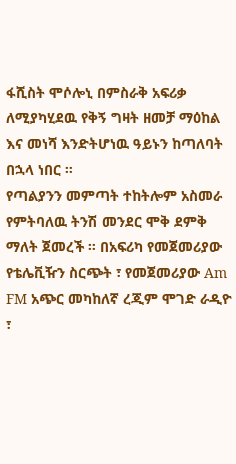ፋሺስት ሞሶሎኒ በምስራቅ አፍሪቃ ለሚያካሂደዉ የቅኝ ግዛት ዘመቻ ማዕከል እና መነሻ እንድትሆነዉ ዓይኑን ከጣለባት በኋላ ነበር ።
የጣልያንን መምጣት ተከትሎም አስመራ የምትባለዉ ትንሽ መንደር ሞቅ ደምቅ ማለት ጀመረች ። በአፍሪካ የመጀመሪያው የቴሌቪዥን ስርጭት ፣ የመጀመሪያው Am FM አጭር መካከለኛ ረጂም ሞገድ ራዲዮ ፣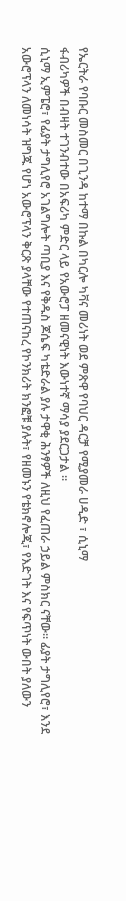የኤርትራ የባቡር መስመር በጊንዳ ከተማ በኩል በካርሎ ካቫና መሪነት ወደ ምጽዋ የባህር ዳርቻ የሚያመራ ሀዲድ ፣ ሲኒማ
ፋብሪካዎች በብዛት ተገንብተው በአፍሪካ ምድር ላይ የአውሮፓ ዘመናዊነት እውነተኛ ማሳያ ያደርጋታል ።
ሲኒማ ኢምፔሮ፣ የፊያት ታግሊየሮ አገልግሎት ጣቢያ እና የቅዱስ ጆሴፍ ካቴድራል ያሉ ታዋቂ ሕንፃዎች ለዚህ የፈጠራ ኃይል ምስክር ናቸው። ፊያት ታግሊየሮ፣ እንደ አውሮፕላን ለመነሳት ዝግጁ የሆነ አውሮፕላን ቅርጽ ያላቸው የተጠናከረ የኮንክሪት ክንፎቹ ያሉት፣ የዘመኑን የቴክኖሎጂ፣ የእድገት እና የፍጥነት ውበት ያለውን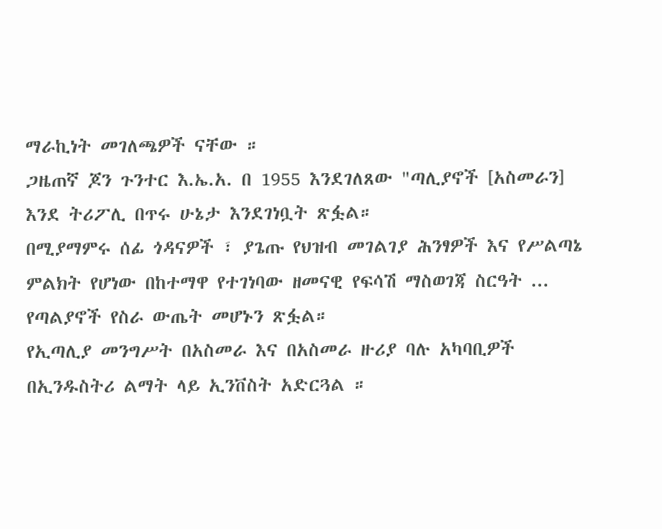ማራኪነት መገለጫዎች ናቸው ።
ጋዜጠኛ ጆን ጉንተር እ.ኤ.አ. በ 1955 እንደገለጸው "ጣሊያኖች [አስመራን] እንደ ትሪፖሊ በጥሩ ሁኔታ እንደገነቧት ጽፏል።
በሚያማምሩ ሰፊ ጎዳናዎች ፣ ያጌጡ የህዝብ መገልገያ ሕንፃዎች እና የሥልጣኔ ምልክት የሆነው በከተማዋ የተገነባው ዘመናዊ የፍሳሽ ማስወገጃ ስርዓት ... የጣልያኖች የስራ ውጤት መሆኑን ጽፏል።
የኢጣሊያ መንግሥት በአስመራ እና በአስመራ ዙሪያ ባሉ አካባቢዎች በኢንዱስትሪ ልማት ላይ ኢንቨስት አድርጓል ።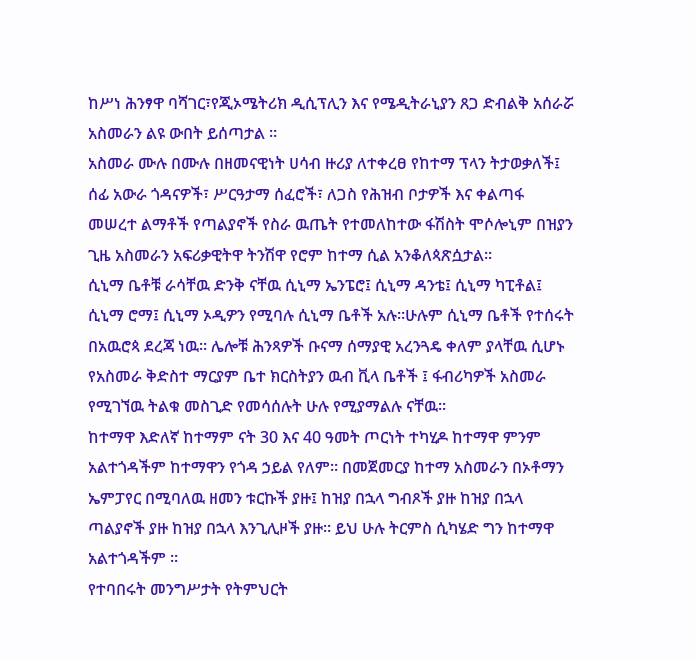ከሥነ ሕንፃዋ ባሻገር፣የጂኦሜትሪክ ዲሲፕሊን እና የሜዲትራኒያን ጸጋ ድብልቅ አሰራሯ አስመራን ልዩ ውበት ይሰጣታል ።
አስመራ ሙሉ በሙሉ በዘመናዊነት ሀሳብ ዙሪያ ለተቀረፀ የከተማ ፕላን ትታወቃለች፤ ሰፊ አውራ ጎዳናዎች፣ ሥርዓታማ ሰፈሮች፣ ለጋስ የሕዝብ ቦታዎች እና ቀልጣፋ መሠረተ ልማቶች የጣልያኖች የስራ ዉጤት የተመለከተው ፋሽስት ሞሶሎኒም በዝያን ጊዜ አስመራን አፍሪቃዊትዋ ትንሽዋ የሮም ከተማ ሲል አንቆለጳጽሷታል።
ሲኒማ ቤቶቹ ራሳቸዉ ድንቅ ናቸዉ ሲኒማ ኤንፔሮ፤ ሲኒማ ዳንቴ፤ ሲኒማ ካፒቶል፤ ሲኒማ ሮማ፤ ሲኒማ ኦዲዎን የሚባሉ ሲኒማ ቤቶች አሉ።ሁሉም ሲኒማ ቤቶች የተሰሩት በአዉሮጳ ደረጃ ነዉ። ሌሎቹ ሕንጻዎች ቡናማ ሰማያዊ አረንጓዴ ቀለም ያላቸዉ ሲሆኑ የአስመራ ቅድስተ ማርያም ቤተ ክርስትያን ዉብ ቪላ ቤቶች ፤ ፋብሪካዎች አስመራ የሚገኘዉ ትልቁ መስጊድ የመሳሰሉት ሁሉ የሚያማልሉ ናቸዉ።
ከተማዋ እድለኛ ከተማም ናት 30 እና 40 ዓመት ጦርነት ተካሂዶ ከተማዋ ምንም አልተጎዳችም ከተማዋን የጎዳ ኃይል የለም። በመጀመርያ ከተማ አስመራን በኦቶማን ኤምፓየር በሚባለዉ ዘመን ቱርኩች ያዙ፤ ከዝያ በኋላ ግብጾች ያዙ ከዝያ በኋላ ጣልያኖች ያዙ ከዝያ በኋላ እንጊሊዞች ያዙ። ይህ ሁሉ ትርምስ ሲካሄድ ግን ከተማዋ አልተጎዳችም ።
የተባበሩት መንግሥታት የትምህርት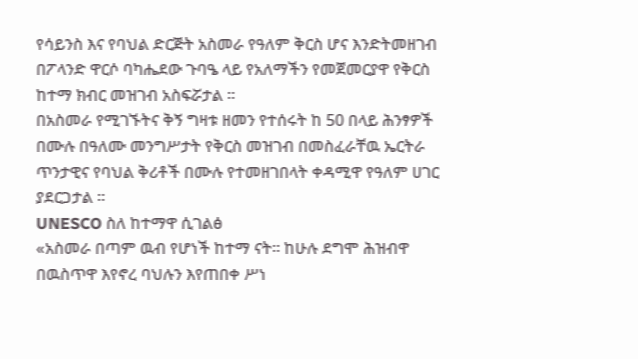የሳይንስ እና የባህል ድርጅት አስመራ የዓለም ቅርስ ሆና እንድትመዘገብ በፖላንድ ዋርሶ ባካሔደው ጉባዔ ላይ የአለማችን የመጀመርያዋ የቅርስ ከተማ ክብር መዝገብ አስፍሯታል ።
በአስመራ የሚገኙትና ቅኝ ግዛቱ ዘመን የተሰሩት ከ 50 በላይ ሕንፃዎች በሙሉ በዓለሙ መንግሥታት የቅርስ መዝገብ በመስፈራቸዉ ኤርትራ ጥንታዊና የባህል ቅሪቶች በሙሉ የተመዘገበላት ቀዳሚዋ የዓለም ሀገር ያደርጋታል ።
UNESCO ስለ ከተማዋ ሲገልፅ
«አስመራ በጣም ዉብ የሆነች ከተማ ናት። ከሁሉ ደግሞ ሕዝብዋ በዉስጥዋ እየኖረ ባህሉን እየጠበቀ ሥነ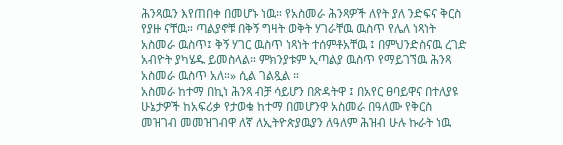ሕንጻዉን እየጠበቀ በመሆኑ ነዉ። የአስመራ ሕንጻዎች ለየት ያለ ንድፍና ቅርስ የያዙ ናቸዉ። ጣልያኖቹ በቅኝ ግዛት ወቅት ሃገራቸዉ ዉስጥ የሌለ ነጻነት አስመራ ዉስጥ፤ ቅኝ ሃገር ዉስጥ ነጻነት ተሰምቶአቸዉ ፤ በምህንድስናዉ ረገድ አብዮት ያካሄዱ ይመስላል። ምክንያቱም ኢጣልያ ዉስጥ የማይገኘዉ ሕንጻ አስመራ ዉስጥ አለ።» ሲል ገልጿል ።
አስመራ ከተማ በኪነ ሕንጻ ብቻ ሳይሆን በጽዳትዋ ፤ በአየር ፀባይዋና በተለያዩ ሁኔታዎች ከአፍሪቃ የታወቁ ከተማ በመሆንዋ አስመራ በዓለሙ የቅርስ መዝገብ መመዝገብዋ ለኛ ለኢትዮጵያዉያን ለዓለም ሕዝብ ሁሉ ኩራት ነዉ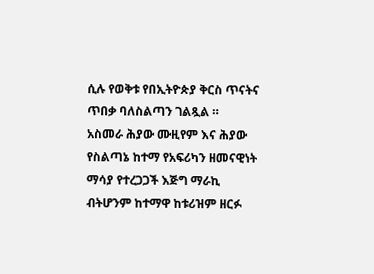ሲሉ የወቅቱ የበኢትዮጵያ ቅርስ ጥናትና ጥበቃ ባለስልጣን ገልጿል ።
አስመራ ሕያው ሙዚየም እና ሕያው የስልጣኔ ከተማ የአፍሪካን ዘመናዊነት ማሳያ የተረጋጋች እጅግ ማራኪ ብትሆንም ከተማዋ ከቱሪዝም ዘርፉ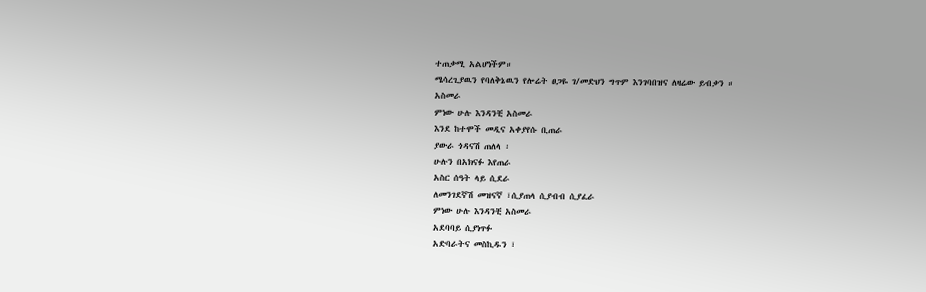ተጠቃሚ አልሆነችም።
ሜሳረጊያዉን የባለቅኔዉን የሎሬት ፀጋዬ ገ/መድህን ግጥም እንገባበዝና ለዛሬው ይብቃን ።
አስመራ
ምነው ሁሉ እንዳንቺ አስመራ
እንደ ከተሞች መዲና አቀያየሱ ቢጠራ
ያውራ ጎዳናሽ ጠለላ ፡
ሁሉን በአክናፉ እየጠራ
አስር ሰዓት ላይ ሲደራ
ለመንገደኛሽ መዝናኛ ፣ሲያጠላ ሲያብብ ሲያፈራ
ምነው ሁሉ እንዳንቺ አስመራ
አደባባይ ሲያነጥፉ
አድባራትና መስኪዱን ፣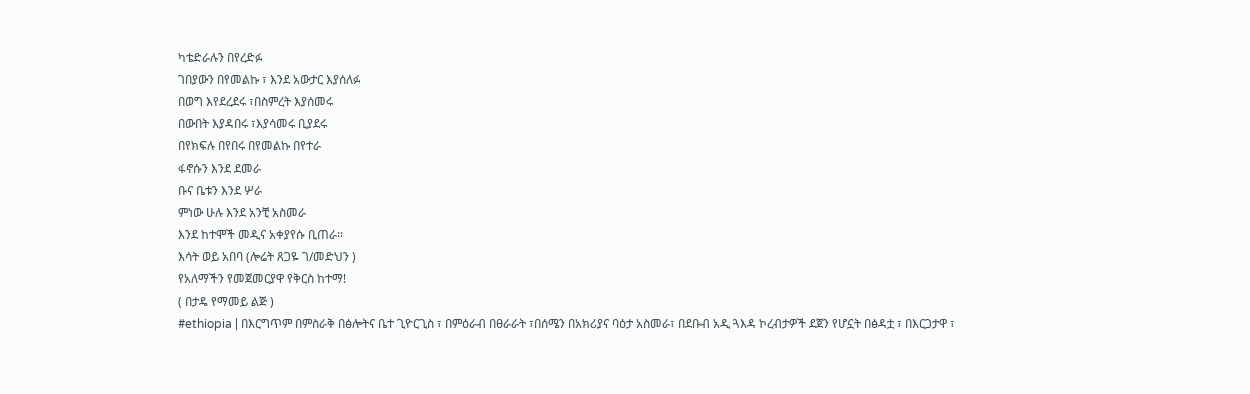ካቴድራሉን በየረድፉ
ገበያውን በየመልኩ ፣ እንደ አውታር እያሰለፉ
በወግ እየደረደሩ ፣በስምረት እያሰመሩ
በውበት እያዳበሩ ፣እያሳመሩ ቢያደሩ
በየክፍሉ በየበሩ በየመልኩ በየተራ
ፋኖሱን እንደ ደመራ
ቡና ቤቱን እንደ ሦራ
ምነው ሁሉ እንደ አንቺ አስመራ
እንደ ከተሞች መዲና አቀያየሱ ቢጠራ፡፡
እሳት ወይ አበባ (ሎሬት ጸጋዬ ገ/መድህን )
የአለማችን የመጀመርያዋ የቅርስ ከተማ!
( በታዴ የማመይ ልጅ )
#ethiopia | በእርግጥም በምስራቅ በፅሎትና ቤተ ጊዮርጊስ ፣ በምዕራብ በፀራራት ፣በሰሜን በአክሪያና ባዕታ አስመራ፣ በደቡብ አዲ ጓእዳ ኮረብታዎች ደጀን የሆኗት በፅዳቷ ፣ በእርጋታዋ ፣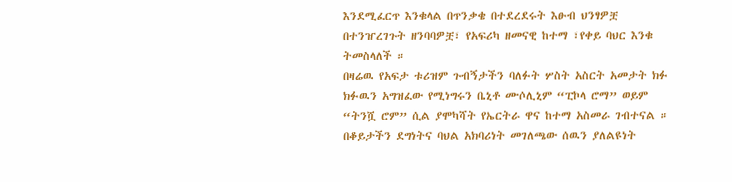እንደሚፈርጥ እንቁላል በጥንቃቄ በተደረደሩት እፁብ ህንፃዎቿ በተንዠረገጉት ዘንባባዎቿ፣ የአፍሪካ ዘመናዊ ከተማ ፣የቀይ ባህር እንቁ ትመስላለች ።
በዛሬዉ የአፍታ ቱሪዝም ጉብኝታችን ባለፉት ሦስት አስርት አመታት ክፉ ክፉዉን አግዝፈው የሚነግሩን ቤኒቶ ሙሶሊኒም “ፒኮላ ሮማ” ወይም “ትንሿ ሮም” ሲል ያሞካሻት የኤርትራ ዋና ከተማ አስመራ ገብተናል ።
በቆይታችን ደግነትና ባህል አክባሪነት መገለጫው ሰዉን ያለልዩነት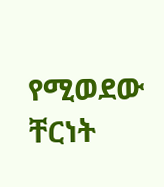የሚወደው ቸርነት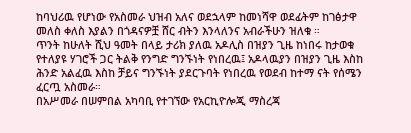ከባህሪዉ የሆነው የአስመራ ህዝብ አለና ወደኋላም ከመነሻዋ ወደፊትም ከገፅታዋ መለስ ቀለስ እያልን በጎዳናዎቿ ሸር ብትን እንላለንና አብራችሁን ዝለቁ ።
ጥንት ከሁለት ሺህ ዓመት በላይ ታሪክ ያለዉ አዶሊስ በዝያን ጊዜ ከነበሩ ከታወቁ የተለያዩ ሃገሮች ጋር ትልቅ የንግድ ግንኙነት የነበረዉ፤ አዶላዉያን በዝያን ጊዜ እስከ ሕንድ አልፈዉ እስከ ቻይና ግንኙነት ያደርጉባት የነበረዉ የወደብ ከተማ ናት የሰሜን ፈርጧ አስመራ።
በአሥመራ በሠምበል አካባቢ የተገኘው የአርኪዮሎጂ ማስረጃ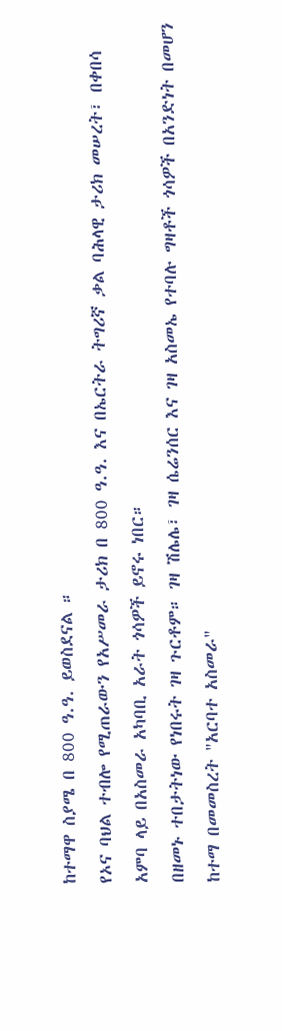ከተማዋ ስያሜ በ 800 ዓ.ዓ. ይወስደናል ።
የኦና ባህል ተብሎ የሚጠራውን የአሥመራ ታሪክ በ 800 ዓ.ዓ. እና በኤርትራ ትግሪኛ ቃል ባሕላዊ ታሪክ መሠረት፣ በቀበሳ አምባ ላይ በአስመራ አካባቢ አራት ጎሳዎች ይኖሩ ነበር።
በዘመኑ ተበታትነው የነበሩት ገዛ ጉርቶም። ገዛ ሽሌሌ፣ ገዛ ሴሬንሰር እና ገዛ አስመኤ የተባሉ ግዛቶች ጎሳዎች በአንድነት በመሆን ከተማ በመመስረት "አርባተ አስመራ"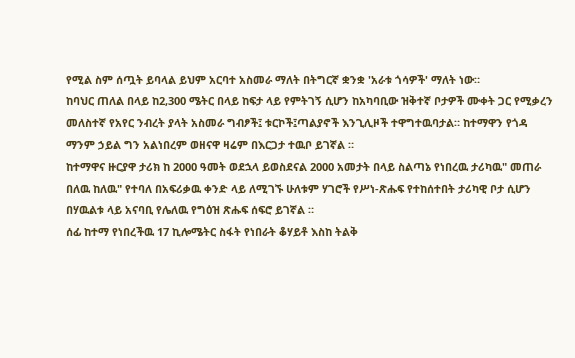የሚል ስም ሰጧት ይባላል ይህም አርባተ አስመራ ማለት በትግርኛ ቋንቋ 'አራቱ ጎሳዎች' ማለት ነው።
ከባህር ጠለል በላይ ከ2,300 ሜትር በላይ ከፍታ ላይ የምትገኝ ሲሆን ከአካባቢው ዝቅተኛ ቦታዎች ሙቀት ጋር የሚቃረን መለስተኛ የአየር ንብረት ያላት አስመራ ግብፆች፤ ቱርኮች፤ጣልያኖች እንጊሊዞች ተዋግተዉባታል። ከተማዋን የጎዳ ማንም ኃይል ግን አልነበረም ወዘናዋ ዛሬም በእርጋታ ተዉቦ ይገኛል ።
ከተማዋና ዙርያዋ ታሪክ ከ 2000 ዓመት ወደኋላ ይወስደናል 2000 አመታት በላይ ስልጣኔ የነበረዉ ታሪካዉ" መጠራ በለዉ ከለዉ" የተባለ በአፍሪቃዉ ቀንድ ላይ ለሚገኙ ሁለቱም ሃገሮች የሥነ-ጽሑፍ የተከሰተበት ታሪካዊ ቦታ ሲሆን በሃዉልቱ ላይ አናባቢ የሌለዉ የግዕዝ ጽሑፍ ሰፍሮ ይገኛል ።
ሰፊ ከተማ የነበረችዉ 17 ኪሎሜትር ስፋት የነበራት ቆሃይቶ እስከ ትልቅ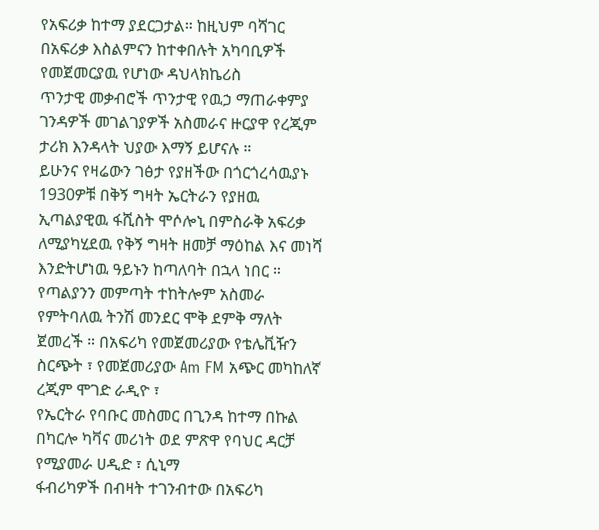የአፍሪቃ ከተማ ያደርጋታል። ከዚህም ባሻገር በአፍሪቃ እስልምናን ከተቀበሉት አካባቢዎች የመጀመርያዉ የሆነው ዳህላክኬሪስ
ጥንታዊ መቃብሮች ጥንታዊ የዉኃ ማጠራቀምያ ገንዳዎች መገልገያዎች አስመራና ዙርያዋ የረጂም ታሪክ እንዳላት ህያው እማኝ ይሆናሉ ።
ይሁንና የዛሬውን ገፅታ የያዘችው በጎርጎረሳዉያኑ 1930ዎቹ በቅኝ ግዛት ኤርትራን የያዘዉ ኢጣልያዊዉ ፋሺስት ሞሶሎኒ በምስራቅ አፍሪቃ ለሚያካሂደዉ የቅኝ ግዛት ዘመቻ ማዕከል እና መነሻ እንድትሆነዉ ዓይኑን ከጣለባት በኋላ ነበር ።
የጣልያንን መምጣት ተከትሎም አስመራ የምትባለዉ ትንሽ መንደር ሞቅ ደምቅ ማለት ጀመረች ። በአፍሪካ የመጀመሪያው የቴሌቪዥን ስርጭት ፣ የመጀመሪያው Am FM አጭር መካከለኛ ረጂም ሞገድ ራዲዮ ፣
የኤርትራ የባቡር መስመር በጊንዳ ከተማ በኩል በካርሎ ካቫና መሪነት ወደ ምጽዋ የባህር ዳርቻ የሚያመራ ሀዲድ ፣ ሲኒማ
ፋብሪካዎች በብዛት ተገንብተው በአፍሪካ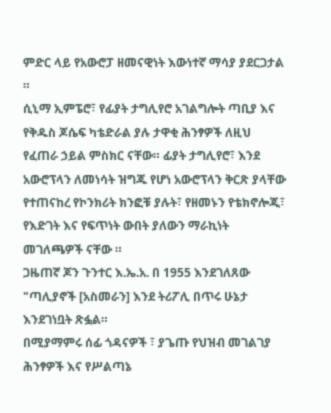ምድር ላይ የአውሮፓ ዘመናዊነት እውነተኛ ማሳያ ያደርጋታል ።
ሲኒማ ኢምፔሮ፣ የፊያት ታግሊየሮ አገልግሎት ጣቢያ እና የቅዱስ ጆሴፍ ካቴድራል ያሉ ታዋቂ ሕንፃዎች ለዚህ የፈጠራ ኃይል ምስክር ናቸው። ፊያት ታግሊየሮ፣ እንደ አውሮፕላን ለመነሳት ዝግጁ የሆነ አውሮፕላን ቅርጽ ያላቸው የተጠናከረ የኮንክሪት ክንፎቹ ያሉት፣ የዘመኑን የቴክኖሎጂ፣ የእድገት እና የፍጥነት ውበት ያለውን ማራኪነት መገለጫዎች ናቸው ።
ጋዜጠኛ ጆን ጉንተር እ.ኤ.አ. በ 1955 እንደገለጸው "ጣሊያኖች [አስመራን] እንደ ትሪፖሊ በጥሩ ሁኔታ እንደገነቧት ጽፏል።
በሚያማምሩ ሰፊ ጎዳናዎች ፣ ያጌጡ የህዝብ መገልገያ ሕንፃዎች እና የሥልጣኔ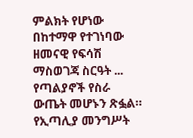ምልክት የሆነው በከተማዋ የተገነባው ዘመናዊ የፍሳሽ ማስወገጃ ስርዓት ... የጣልያኖች የስራ ውጤት መሆኑን ጽፏል።
የኢጣሊያ መንግሥት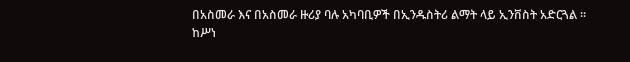በአስመራ እና በአስመራ ዙሪያ ባሉ አካባቢዎች በኢንዱስትሪ ልማት ላይ ኢንቨስት አድርጓል ።
ከሥነ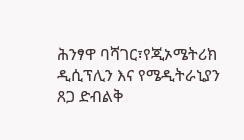ሕንፃዋ ባሻገር፣የጂኦሜትሪክ ዲሲፕሊን እና የሜዲትራኒያን ጸጋ ድብልቅ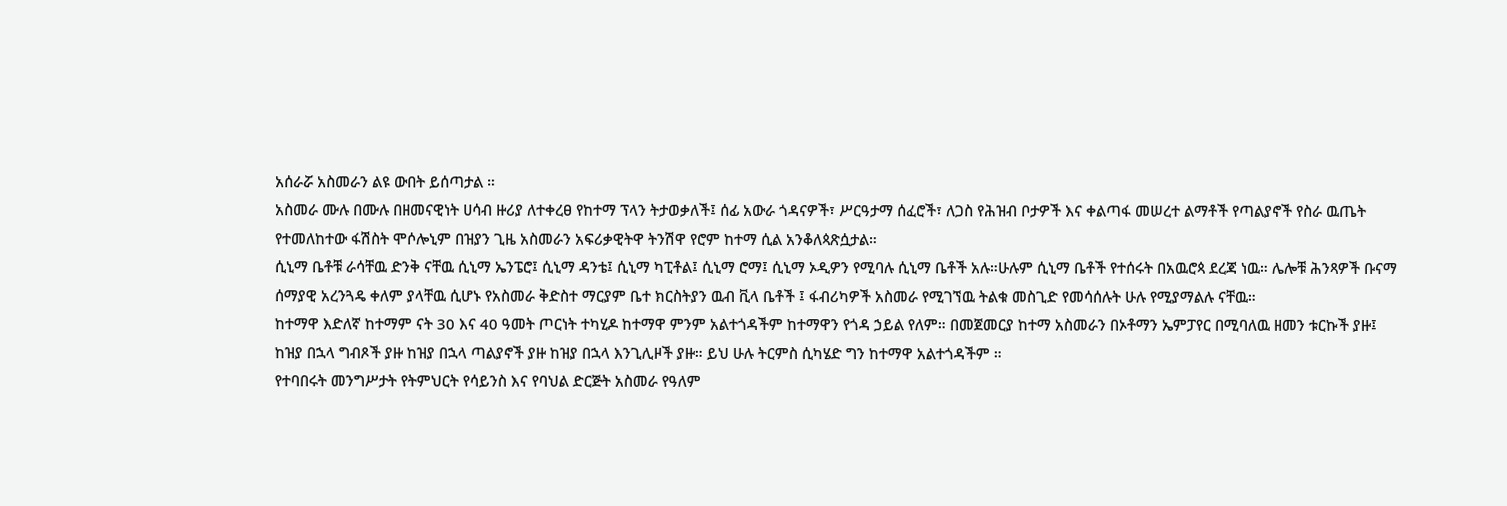አሰራሯ አስመራን ልዩ ውበት ይሰጣታል ።
አስመራ ሙሉ በሙሉ በዘመናዊነት ሀሳብ ዙሪያ ለተቀረፀ የከተማ ፕላን ትታወቃለች፤ ሰፊ አውራ ጎዳናዎች፣ ሥርዓታማ ሰፈሮች፣ ለጋስ የሕዝብ ቦታዎች እና ቀልጣፋ መሠረተ ልማቶች የጣልያኖች የስራ ዉጤት የተመለከተው ፋሽስት ሞሶሎኒም በዝያን ጊዜ አስመራን አፍሪቃዊትዋ ትንሽዋ የሮም ከተማ ሲል አንቆለጳጽሷታል።
ሲኒማ ቤቶቹ ራሳቸዉ ድንቅ ናቸዉ ሲኒማ ኤንፔሮ፤ ሲኒማ ዳንቴ፤ ሲኒማ ካፒቶል፤ ሲኒማ ሮማ፤ ሲኒማ ኦዲዎን የሚባሉ ሲኒማ ቤቶች አሉ።ሁሉም ሲኒማ ቤቶች የተሰሩት በአዉሮጳ ደረጃ ነዉ። ሌሎቹ ሕንጻዎች ቡናማ ሰማያዊ አረንጓዴ ቀለም ያላቸዉ ሲሆኑ የአስመራ ቅድስተ ማርያም ቤተ ክርስትያን ዉብ ቪላ ቤቶች ፤ ፋብሪካዎች አስመራ የሚገኘዉ ትልቁ መስጊድ የመሳሰሉት ሁሉ የሚያማልሉ ናቸዉ።
ከተማዋ እድለኛ ከተማም ናት 30 እና 40 ዓመት ጦርነት ተካሂዶ ከተማዋ ምንም አልተጎዳችም ከተማዋን የጎዳ ኃይል የለም። በመጀመርያ ከተማ አስመራን በኦቶማን ኤምፓየር በሚባለዉ ዘመን ቱርኩች ያዙ፤ ከዝያ በኋላ ግብጾች ያዙ ከዝያ በኋላ ጣልያኖች ያዙ ከዝያ በኋላ እንጊሊዞች ያዙ። ይህ ሁሉ ትርምስ ሲካሄድ ግን ከተማዋ አልተጎዳችም ።
የተባበሩት መንግሥታት የትምህርት የሳይንስ እና የባህል ድርጅት አስመራ የዓለም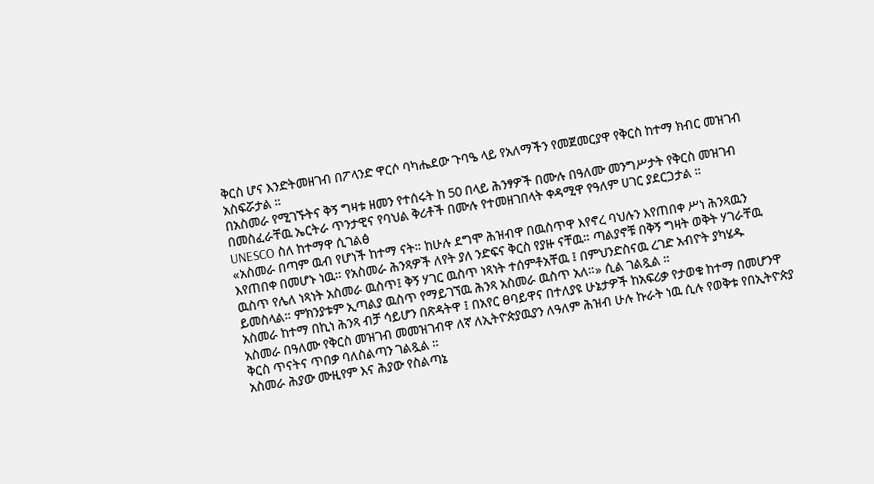ቅርስ ሆና እንድትመዘገብ በፖላንድ ዋርሶ ባካሔደው ጉባዔ ላይ የአለማችን የመጀመርያዋ የቅርስ ከተማ ክብር መዝገብ አስፍሯታል ።
በአስመራ የሚገኙትና ቅኝ ግዛቱ ዘመን የተሰሩት ከ 50 በላይ ሕንፃዎች በሙሉ በዓለሙ መንግሥታት የቅርስ መዝገብ በመስፈራቸዉ ኤርትራ ጥንታዊና የባህል ቅሪቶች በሙሉ የተመዘገበላት ቀዳሚዋ የዓለም ሀገር ያደርጋታል ።
UNESCO ስለ ከተማዋ ሲገልፅ
«አስመራ በጣም ዉብ የሆነች ከተማ ናት። ከሁሉ ደግሞ ሕዝብዋ በዉስጥዋ እየኖረ ባህሉን እየጠበቀ ሥነ ሕንጻዉን እየጠበቀ በመሆኑ ነዉ። የአስመራ ሕንጻዎች ለየት ያለ ንድፍና ቅርስ የያዙ ናቸዉ። ጣልያኖቹ በቅኝ ግዛት ወቅት ሃገራቸዉ ዉስጥ የሌለ ነጻነት አስመራ ዉስጥ፤ ቅኝ ሃገር ዉስጥ ነጻነት ተሰምቶአቸዉ ፤ በምህንድስናዉ ረገድ አብዮት ያካሄዱ ይመስላል። ምክንያቱም ኢጣልያ ዉስጥ የማይገኘዉ ሕንጻ አስመራ ዉስጥ አለ።» ሲል ገልጿል ።
አስመራ ከተማ በኪነ ሕንጻ ብቻ ሳይሆን በጽዳትዋ ፤ በአየር ፀባይዋና በተለያዩ ሁኔታዎች ከአፍሪቃ የታወቁ ከተማ በመሆንዋ አስመራ በዓለሙ የቅርስ መዝገብ መመዝገብዋ ለኛ ለኢትዮጵያዉያን ለዓለም ሕዝብ ሁሉ ኩራት ነዉ ሲሉ የወቅቱ የበኢትዮጵያ ቅርስ ጥናትና ጥበቃ ባለስልጣን ገልጿል ።
አስመራ ሕያው ሙዚየም እና ሕያው የስልጣኔ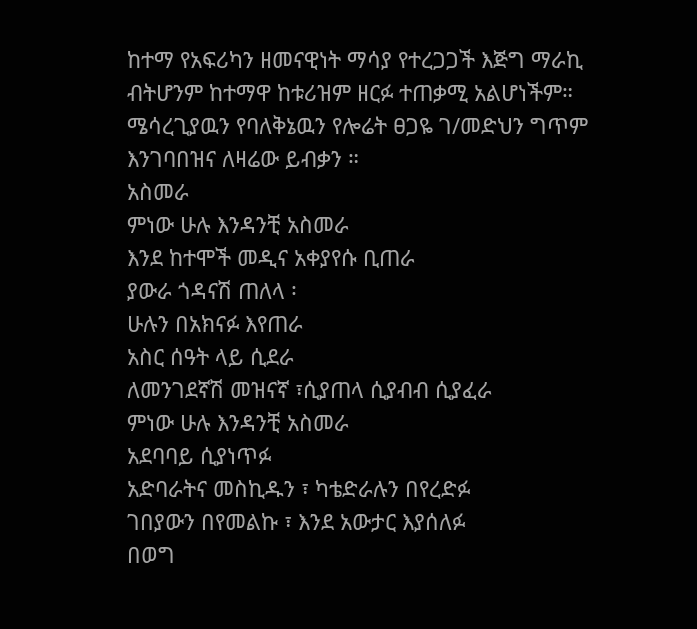ከተማ የአፍሪካን ዘመናዊነት ማሳያ የተረጋጋች እጅግ ማራኪ ብትሆንም ከተማዋ ከቱሪዝም ዘርፉ ተጠቃሚ አልሆነችም።
ሜሳረጊያዉን የባለቅኔዉን የሎሬት ፀጋዬ ገ/መድህን ግጥም እንገባበዝና ለዛሬው ይብቃን ።
አስመራ
ምነው ሁሉ እንዳንቺ አስመራ
እንደ ከተሞች መዲና አቀያየሱ ቢጠራ
ያውራ ጎዳናሽ ጠለላ ፡
ሁሉን በአክናፉ እየጠራ
አስር ሰዓት ላይ ሲደራ
ለመንገደኛሽ መዝናኛ ፣ሲያጠላ ሲያብብ ሲያፈራ
ምነው ሁሉ እንዳንቺ አስመራ
አደባባይ ሲያነጥፉ
አድባራትና መስኪዱን ፣ ካቴድራሉን በየረድፉ
ገበያውን በየመልኩ ፣ እንደ አውታር እያሰለፉ
በወግ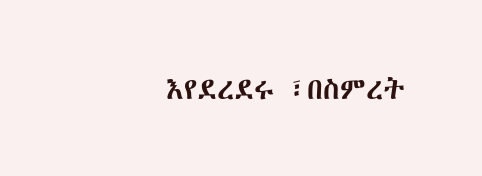እየደረደሩ ፣በስምረት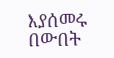እያሰመሩ
በውበት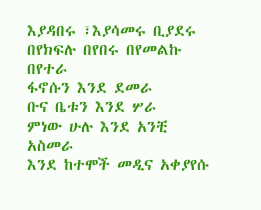እያዳበሩ ፣እያሳመሩ ቢያደሩ
በየክፍሉ በየበሩ በየመልኩ በየተራ
ፋኖሱን እንደ ደመራ
ቡና ቤቱን እንደ ሦራ
ምነው ሁሉ እንደ አንቺ አስመራ
እንደ ከተሞች መዲና አቀያየሱ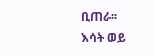ቢጠራ፡፡
እሳት ወይ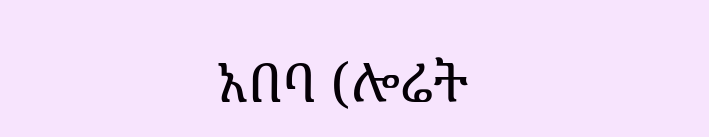አበባ (ሎሬት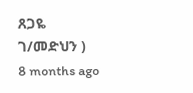ጸጋዬ ገ/መድህን )
8 months ago